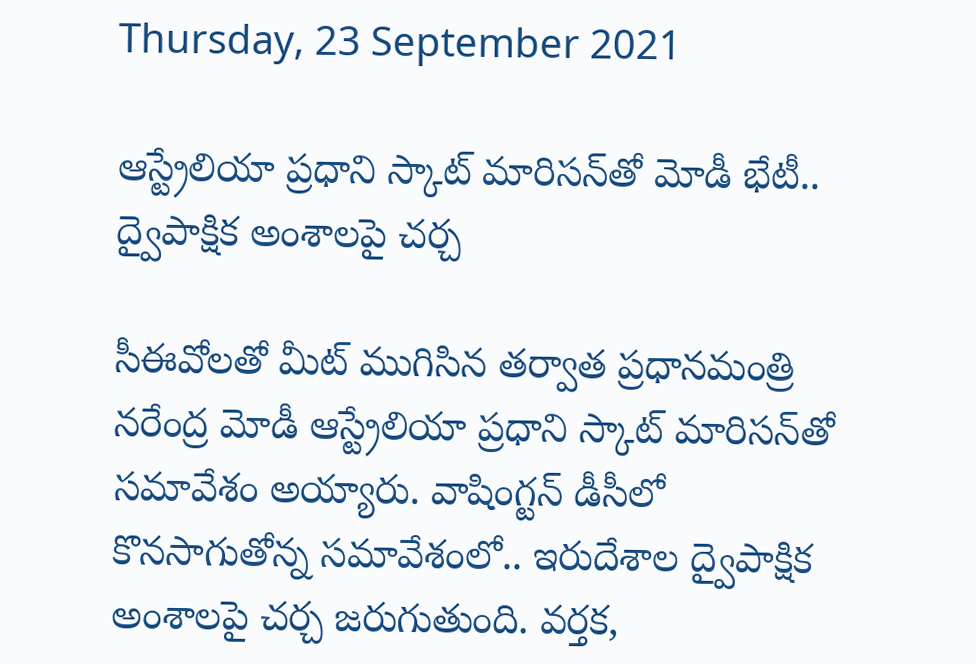Thursday, 23 September 2021

ఆస్ట్రేలియా ప్రధాని స్కాట్ మారిసన్‌తో మోడీ భేటీ.. ద్వైపాక్షిక అంశాలపై చర్చ

సీఈవోలతో మీట్ ముగిసిన తర్వాత ప్రధానమంత్రి నరేంద్ర మోడీ ఆస్ట్రేలియా ప్రధాని స్కాట్ మారిసన్‌తో సమావేశం అయ్యారు. వాషింగ్టన్ డీసీలో కొనసాగుతోన్న సమావేశంలో.. ఇరుదేశాల ద్వైపాక్షిక అంశాలపై చర్చ జరుగుతుంది. వర్తక,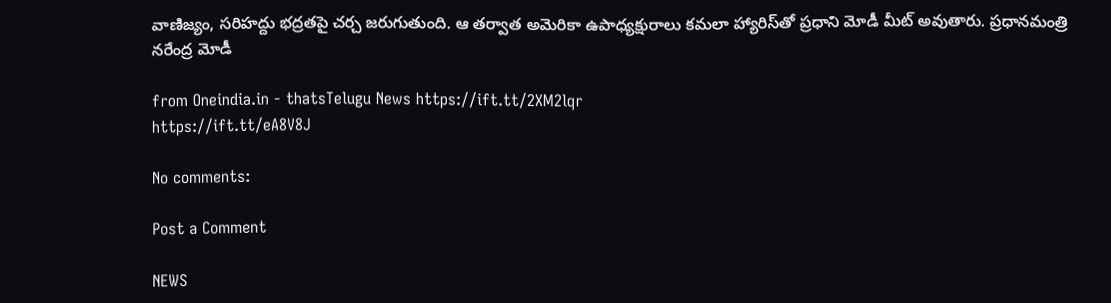వాణిజ్యం, సరిహద్దు భద్రతపై చర్చ జరుగుతుంది. ఆ తర్వాత అమెరికా ఉపాధ్యక్షురాలు కమలా హ్యారిస్‌తో ప్రధాని మోడీ మీట్ అవుతారు. ప్రధానమంత్రి నరేంద్ర మోడీ

from Oneindia.in - thatsTelugu News https://ift.tt/2XM2lqr
https://ift.tt/eA8V8J

No comments:

Post a Comment

NEWS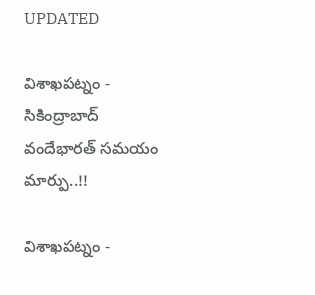UPDATED

విశాఖపట్నం - సికింద్రాబాద్ వందేభారత్ సమయం మార్పు..!!

విశాఖపట్నం -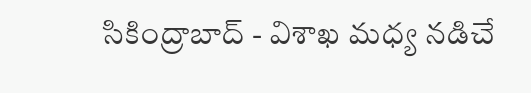సికింద్రాబాద్ - విశాఖ మధ్య నడిచే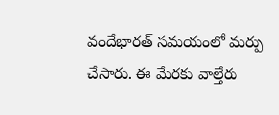వందేభారత్ సమయంలో మర్పు చేసారు. ఈ మేరకు వాల్తేరు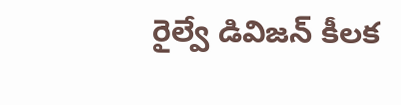రైల్వే డివిజన్ కీలక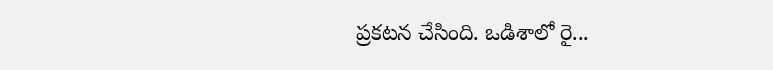ప్రకటన చేసింది. ఒడిశాలో రై...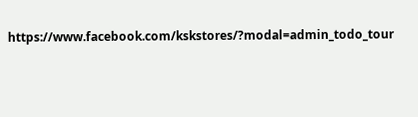https://www.facebook.com/kskstores/?modal=admin_todo_tour